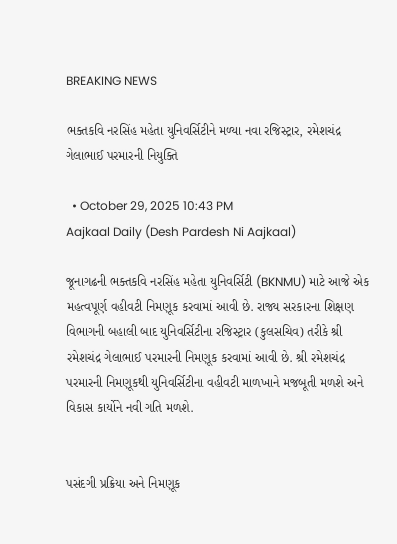BREAKING NEWS

ભક્તકવિ નરસિંહ મહેતા યુનિવર્સિટીને મળ્યા નવા રજિસ્ટ્રાર, રમેશચંદ્ર ગેલાભાઈ પરમારની નિયુક્તિ

  • October 29, 2025 10:43 PM
Aajkaal Daily (Desh Pardesh Ni Aajkaal)

જૂનાગઢની ભક્તકવિ નરસિંહ મહેતા યુનિવર્સિટી (BKNMU) માટે આજે એક મહત્વપૂર્ણ વહીવટી નિમણૂક કરવામાં આવી છે. રાજ્ય સરકારના શિક્ષણ વિભાગની બહાલી બાદ યુનિવર્સિટીના રજિસ્ટ્રાર (કુલસચિવ) તરીકે શ્રી રમેશચંદ્ર ગેલાભાઈ પરમારની નિમણૂક કરવામાં આવી છે. શ્રી રમેશચંદ્ર પરમારની નિમણૂકથી યુનિવર્સિટીના વહીવટી માળખાને મજબૂતી મળશે અને વિકાસ કાર્યોને નવી ગતિ મળશે.


પસંદગી પ્રક્રિયા અને નિમણૂક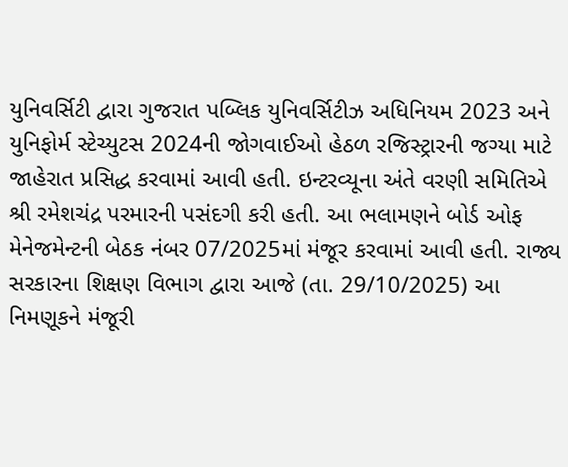યુનિવર્સિટી દ્વારા ગુજરાત પબ્લિક યુનિવર્સિટીઝ અધિનિયમ 2023 અને યુનિફોર્મ સ્ટેચ્યુટસ 2024ની જોગવાઈઓ હેઠળ રજિસ્ટ્રારની જગ્યા માટે જાહેરાત પ્રસિદ્ધ કરવામાં આવી હતી. ઇન્ટરવ્યૂના અંતે વરણી સમિતિએ શ્રી રમેશચંદ્ર પરમારની પસંદગી કરી હતી. આ ભલામણને બોર્ડ ઓફ મેનેજમેન્ટની બેઠક નંબર 07/2025માં મંજૂર કરવામાં આવી હતી. રાજ્ય સરકારના શિક્ષણ વિભાગ દ્વારા આજે (તા. 29/10/2025) આ નિમણૂકને મંજૂરી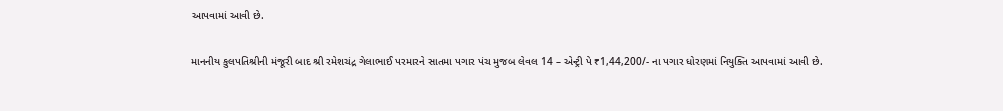આપવામાં આવી છે.

માનનીય કુલપતિશ્રીની મંજૂરી બાદ શ્રી રમેશચંદ્ર ગેલાભાઈ પરમારને સાતમા પગાર પંચ મુજબ લેવલ 14 – એન્ટ્રી પે ₹1,44,200/- ના પગાર ધોરણમાં નિયુક્તિ આપવામાં આવી છે.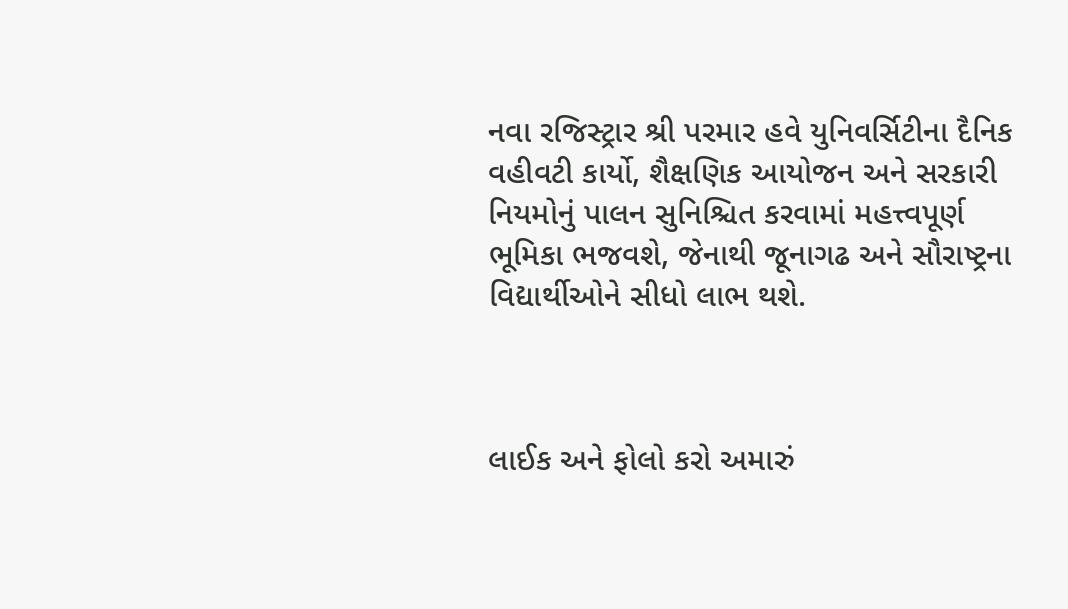નવા રજિસ્ટ્રાર શ્રી પરમાર હવે યુનિવર્સિટીના દૈનિક વહીવટી કાર્યો, શૈક્ષણિક આયોજન અને સરકારી નિયમોનું પાલન સુનિશ્ચિત કરવામાં મહત્ત્વપૂર્ણ ભૂમિકા ભજવશે, જેનાથી જૂનાગઢ અને સૌરાષ્ટ્રના વિદ્યાર્થીઓને સીધો લાભ થશે.



લાઈક અને ફોલો કરો અમારું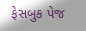ફેસબુક પેજ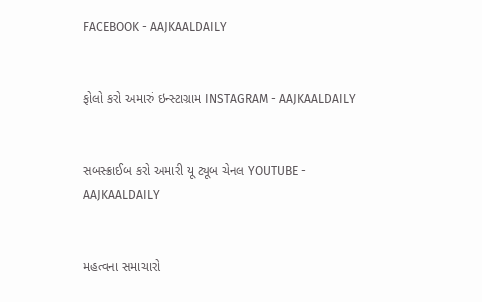FACEBOOK - AAJKAALDAILY


ફોલો કરો અમારું ઇન્સ્ટાગ્રામ INSTAGRAM - AAJKAALDAILY


સબસ્ક્રાઈબ કરો અમારી યૂ ટ્યૂબ ચેનલ YOUTUBE - AAJKAALDAILY


મહત્વના સમાચારો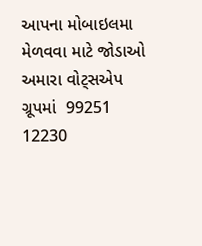આપના મોબાઇલમા મેળવવા માટે જોડાઓ અમારા વોટ્સએપ ગ્રૂપમાં  99251 12230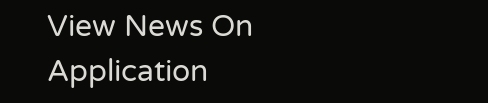View News On Application